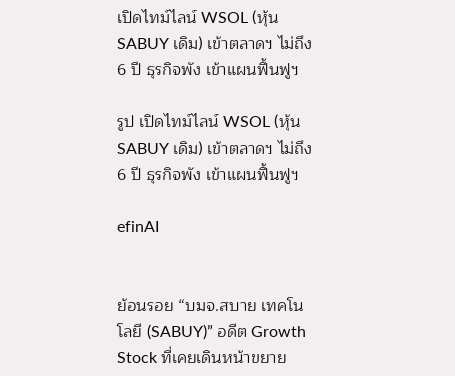เปิดไทม์ไลน์ WSOL (หุ้น SABUY เดิม) เข้าตลาดฯ ไม่ถึง 6 ปี ธุรกิจพัง เข้าแผนฟื้นฟูฯ

รูป เปิดไทม์ไลน์ WSOL (หุ้น SABUY เดิม) เข้าตลาดฯ ไม่ถึง 6 ปี ธุรกิจพัง เข้าแผนฟื้นฟูฯ

efinAI


ย้อนรอย “บมจ.สบาย เทคโนโลยี (SABUY)” อดีต Growth Stock ที่เคยเดินหน้าขยาย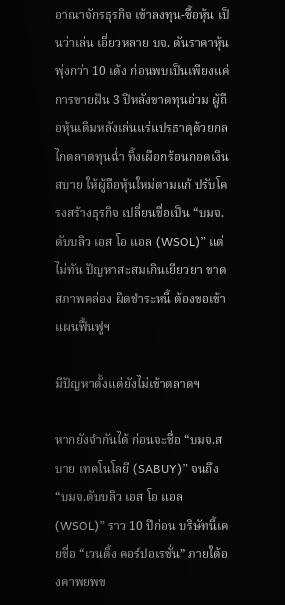อาณาจักรธุรกิจ เข้าลงทุน-ซื้อหุ้น เป็นว่าเล่น เอี่ยวหลาย บจ. ดันราคาหุ้นพุ่งกว่า 10 เด้ง ก่อนพบเป็นเพียงแค่การขายฝัน 3 ปีหลังขาดทุนอ่วม ผู้ถือหุ้นเดิมหลังเล่นแร่แปรธาตุด้วยกลไกตลาดทุนฉ่ำ ทิ้งเผือกร้อนกอดเงินสบาย ให้ผู้ถือหุ้นใหม่ตามแก้ ปรับโครงสร้างธุรกิจ เปลี่ยนชื่อเป็น “บมจ.ดับบลิว เอส โอ แอล (WSOL)” แต่ไม่ทัน ปัญหาสะสมเกินเยียวยา ขาดสภาพคล่อง ผิดชำระหนี้ ต้องขอเข้าแผนฟื้นฟูฯ

มีปัญหาตั้งแต่ยังไม่เข้าตลาดฯ

หากยังจำกันได้ ก่อนจะชื่อ “บมจ.สบาย เทคโนโลยี (SABUY)” จนถึง “บมจ.ดับบลิว เอส โอ แอล (WSOL)” ราว 10 ปีก่อน บริษัทนี้เคยชื่อ “เวนดิ้ง คอร์ปอเรชั่น” ภายใต้องคาพยพข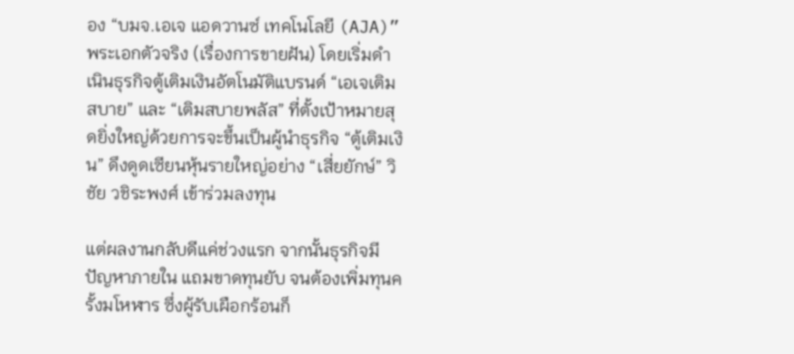อง “บมจ.เอเจ แอดวานซ์ เทคโนโลยี (AJA)” พระเอกตัวจริง (เรื่องการขายฝัน) โดยเริ่มดำเนินธุรกิจตู้เติมเงินอัตโนมัติแบรนด์ “เอเจเติมสบาย” และ “เติมสบายพลัส” ที่ตั้งเป้าหมายสุดยิ่งใหญ่ด้วยการจะขึ้นเป็นผู้นำธุรกิจ “ตู้เติมเงิน” ดึงดูดเซียนหุ้นรายใหญ่อย่าง “เสี่ยยักษ์” วิชัย วชิระพงศ์ เข้าร่วมลงทุน

แต่ผลงานกลับดีแค่ช่วงแรก จากนั้นธุรกิจมีปัญหาภายใน แถมขาดทุนยับ จนต้องเพิ่มทุนครั้งมโหฬาร ซึ่งผู้รับเผือกร้อนก็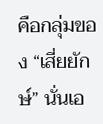คือกลุ่มของ “เสี่ยยักษ์” นั่นเอ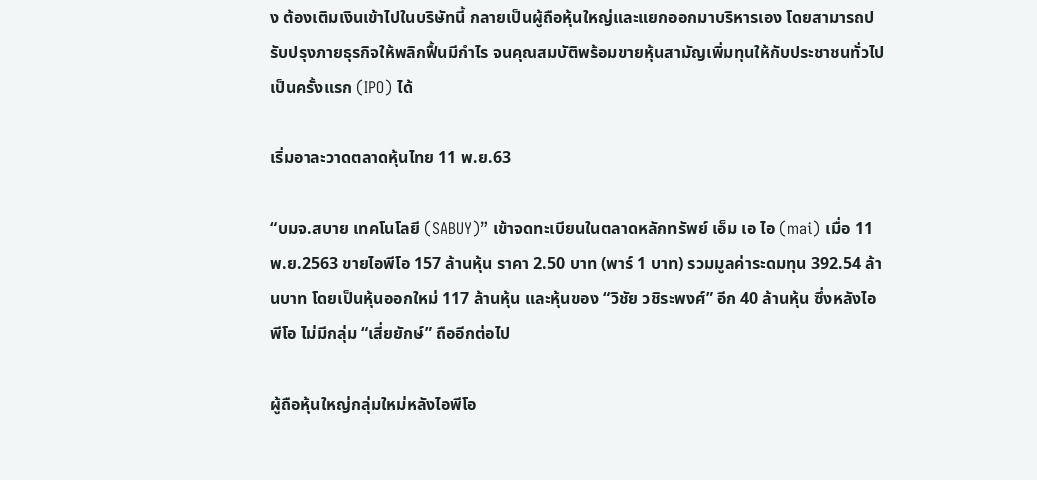ง ต้องเติมเงินเข้าไปในบริษัทนี้ กลายเป็นผู้ถือหุ้นใหญ่และแยกออกมาบริหารเอง โดยสามารถปรับปรุงภายธุรกิจให้พลิกฟื้นมีกำไร จนคุณสมบัติพร้อมขายหุ้นสามัญเพิ่มทุนให้กับประชาชนทั่วไปเป็นครั้งแรก (IPO) ได้

เริ่มอาละวาดตลาดหุ้นไทย 11 พ.ย.63

“บมจ.สบาย เทคโนโลยี (SABUY)” เข้าจดทะเบียนในตลาดหลักทรัพย์ เอ็ม เอ ไอ (mai) เมื่อ 11 พ.ย.2563 ขายไอพีโอ 157 ล้านหุ้น ราคา 2.50 บาท (พาร์ 1 บาท) รวมมูลค่าระดมทุน 392.54 ล้านบาท โดยเป็นหุ้นออกใหม่ 117 ล้านหุ้น และหุ้นของ “วิชัย วชิระพงศ์” อีก 40 ล้านหุ้น ซึ่งหลังไอพีโอ ไม่มีกลุ่ม “เสี่ยยักษ์” ถืออีกต่อไป

ผู้ถือหุ้นใหญ่กลุ่มใหม่หลังไอพีโอ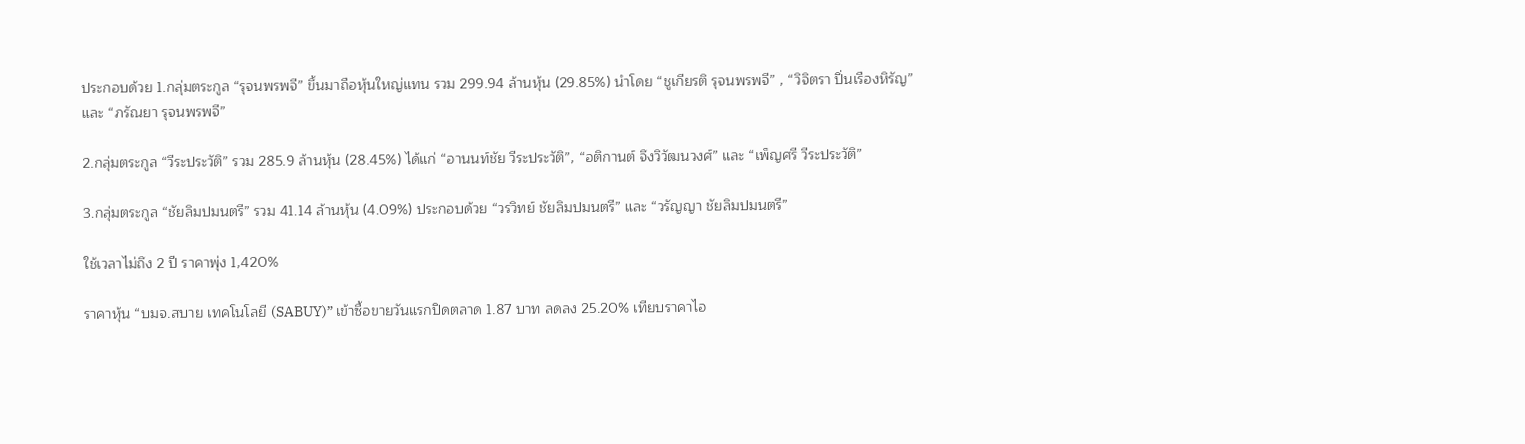ประกอบด้วย 1.กลุ่มตระกูล “รุจนพรพจี” ขึ้นมาถือหุ้นใหญ่แทน รวม 299.94 ล้านหุ้น (29.85%) นำโดย “ชูเกียรติ รุจนพรพจี” , “วิจิตรา ปิ่นเรืองหิรัญ” และ “ภรัณยา รุจนพรพจี”

2.กลุ่มตระกูล “วีระประวัติ” รวม 285.9 ล้านหุ้น (28.45%) ได้แก่ “อานนท์ชัย วีระประวัติ”, “อติกานต์ จึงวิวัฒนวงศ์” และ “เพ็ญศรี วีระประวัติ”

3.กลุ่มตระกูล “ชัยลิมปมนตรี” รวม 41.14 ล้านหุ้น (4.09%) ประกอบด้วย “วรวิทย์ ชัยลิมปมนตรี” และ “วรัญญา ชัยลิมปมนตรี”

ใช้เวลาไม่ถึง 2 ปี ราคาพุ่ง 1,420%

ราคาหุ้น “บมจ.สบาย เทคโนโลยี (SABUY)” เข้าซื้อขายวันแรกปิดตลาด 1.87 บาท ลดลง 25.20% เทียบราคาไอ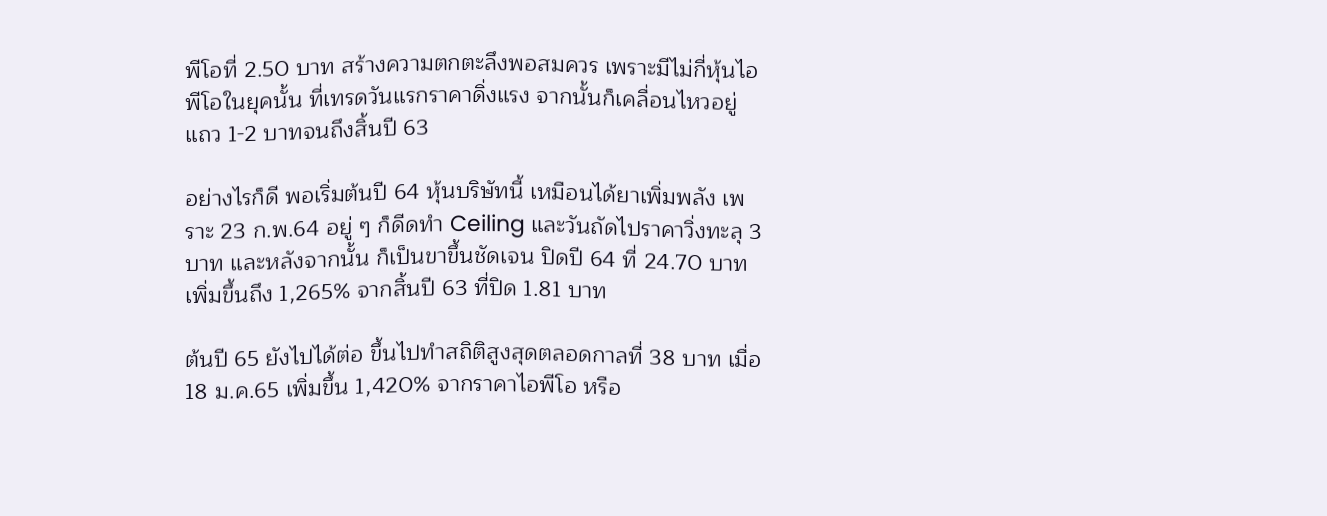พีโอที่ 2.50 บาท สร้างความตกตะลึงพอสมควร เพราะมีไม่กี่หุ้นไอพีโอในยุคนั้น ที่เทรดวันแรกราคาดิ่งแรง จากนั้นก็เคลื่อนไหวอยู่แถว 1-2 บาทจนถึงสิ้นปี 63

อย่างไรก็ดี พอเริ่มต้นปี 64 หุ้นบริษัทนี้ เหมือนได้ยาเพิ่มพลัง เพราะ 23 ก.พ.64 อยู่ ๆ ก็ดีดทำ Ceiling และวันถัดไปราคาวิ่งทะลุ 3 บาท และหลังจากนั้น ก็เป็นขาขึ้นชัดเจน ปิดปี 64 ที่ 24.70 บาท เพิ่มขึ้นถึง 1,265% จากสิ้นปี 63 ที่ปิด 1.81 บาท

ต้นปี 65 ยังไปได้ต่อ ขึ้นไปทำสถิติสูงสุดตลอดกาลที่ 38 บาท เมื่อ 18 ม.ค.65 เพิ่มขึ้น 1,420% จากราคาไอพีโอ หรือ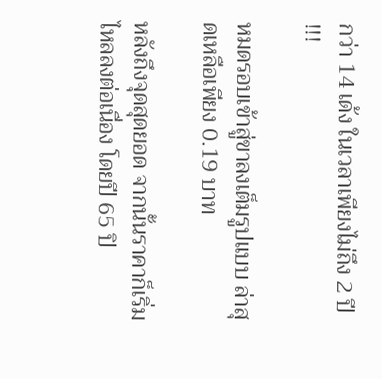กว่า 14 เด้ง ในเวลาเพียงไม่ถึง 2 ปี !!!

หมดรอบเข้าสู่ขาลงเต็มรูปแบบ ล่าสุดเหลือเพียง 0.19 บาท

หลังถึงจุดสุดยอด จากนั้นราคาก็เริ่มไหลลงต่อเนื่อง โดยปี 65 ปิ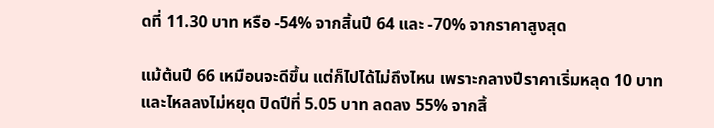ดที่ 11.30 บาท หรือ -54% จากสิ้นปี 64 และ -70% จากราคาสูงสุด

แม้ต้นปี 66 เหมือนจะดีขึ้น แต่ก็ไปได้ไม่ถึงไหน เพราะกลางปีราคาเริ่มหลุด 10 บาท และไหลลงไม่หยุด ปิดปีที่ 5.05 บาท ลดลง 55% จากสิ้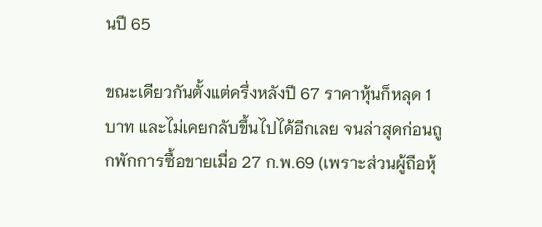นปี 65

ขณะเดียวกันตั้งแต่ครึ่งหลังปี 67 ราคาหุ้นก็หลุด 1 บาท และไม่เคยกลับขึ้นไปได้อีกเลย จนล่าสุดก่อนถูกพักการซื้อขายเมื่อ 27 ก.พ.69 (เพราะส่วนผู้ถือหุ้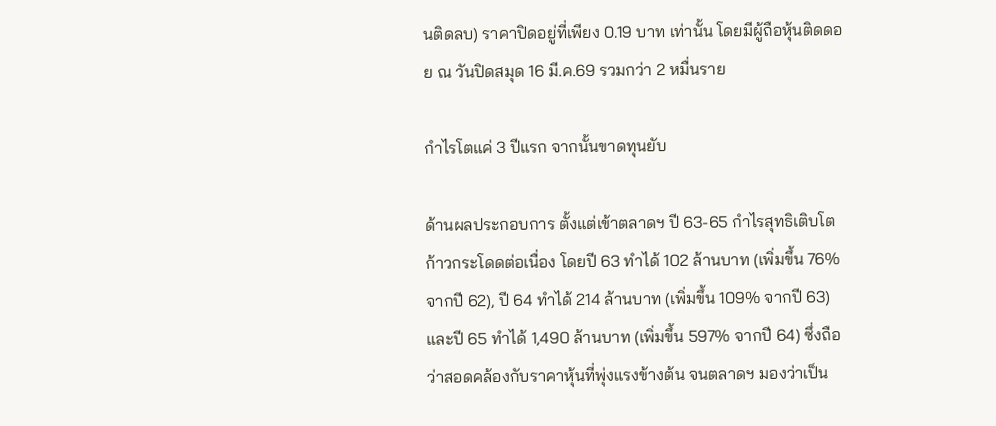นติดลบ) ราคาปิดอยู่ที่เพียง 0.19 บาท เท่านั้น โดยมีผู้ถือหุ้นติดดอย ณ วันปิดสมุด 16 มี.ค.69 รวมกว่า 2 หมื่นราย

กำไรโตแค่ 3 ปีแรก จากนั้นขาดทุนยับ

ด้านผลประกอบการ ตั้งแต่เข้าตลาดฯ ปี 63-65 กำไรสุทธิเติบโตก้าวกระโดดต่อเนื่อง โดยปี 63 ทำได้ 102 ล้านบาท (เพิ่มขึ้น 76% จากปี 62), ปี 64 ทำได้ 214 ล้านบาท (เพิ่มขึ้น 109% จากปี 63) และปี 65 ทำได้ 1,490 ล้านบาท (เพิ่มขึ้น 597% จากปี 64) ซึ่งถือว่าสอดคล้องกับราคาหุ้นที่พุ่งแรงข้างต้น จนตลาดฯ มองว่าเป็น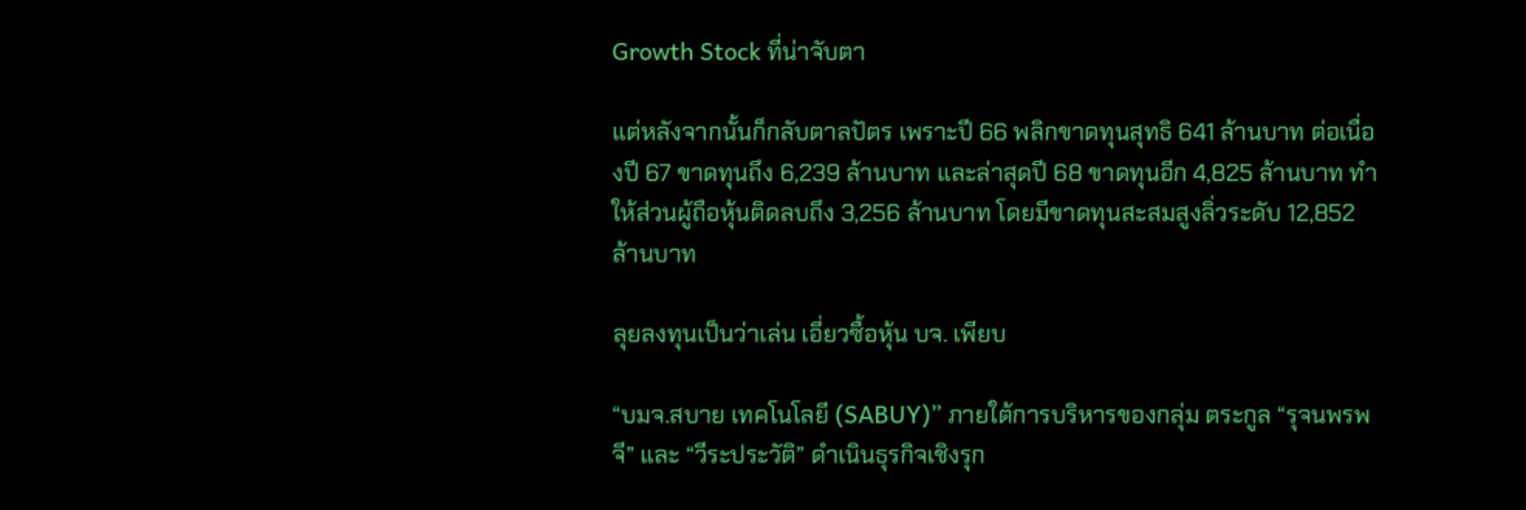Growth Stock ที่น่าจับตา

แต่หลังจากนั้นก็กลับตาลปัตร เพราะปี 66 พลิกขาดทุนสุทธิ 641 ล้านบาท ต่อเนื่องปี 67 ขาดทุนถึง 6,239 ล้านบาท และล่าสุดปี 68 ขาดทุนอีก 4,825 ล้านบาท ทำให้ส่วนผู้ถือหุ้นติดลบถึง 3,256 ล้านบาท โดยมีขาดทุนสะสมสูงลิ่วระดับ 12,852 ล้านบาท

ลุยลงทุนเป็นว่าเล่น เอี่ยวซื้อหุ้น บจ. เพียบ

“บมจ.สบาย เทคโนโลยี (SABUY)” ภายใต้การบริหารของกลุ่ม ตระกูล “รุจนพรพจี” และ “วีระประวัติ” ดำเนินธุรกิจเชิงรุก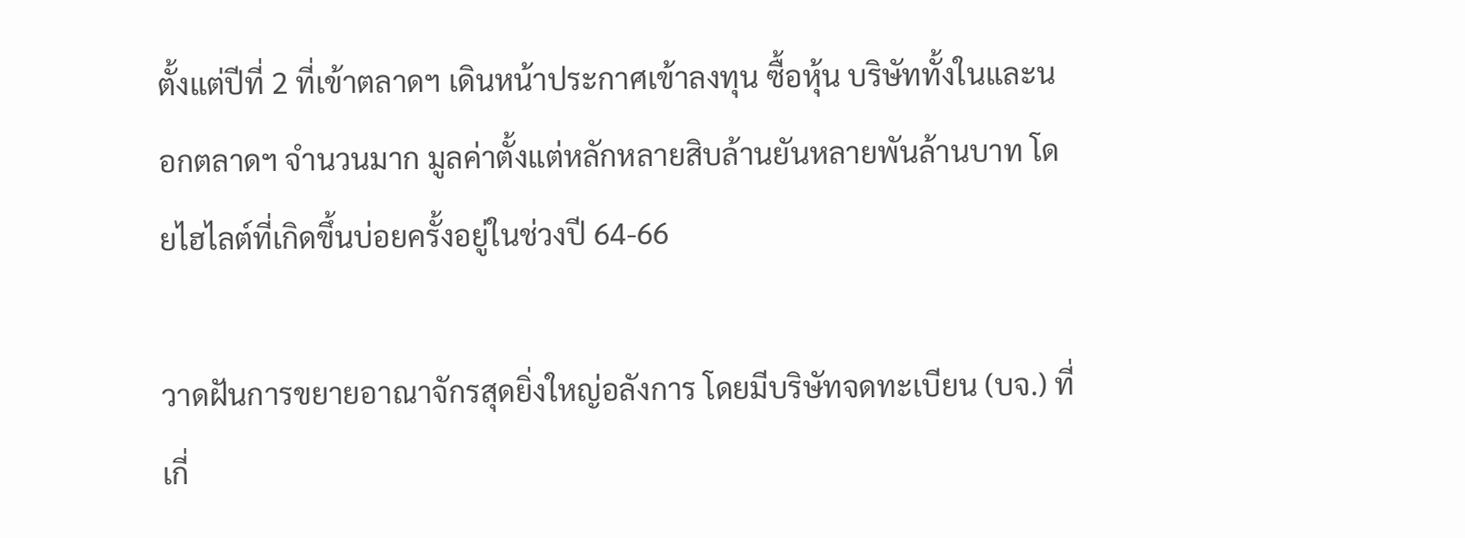ตั้งแต่ปีที่ 2 ที่เข้าตลาดฯ เดินหน้าประกาศเข้าลงทุน ซื้อหุ้น บริษัททั้งในและนอกตลาดฯ จำนวนมาก มูลค่าตั้งแต่หลักหลายสิบล้านยันหลายพันล้านบาท โดยไฮไลต์ที่เกิดขึ้นบ่อยครั้งอยู่ในช่วงปี 64-66

วาดฝันการขยายอาณาจักรสุดยิ่งใหญ่อลังการ โดยมีบริษัทจดทะเบียน (บจ.) ที่เกี่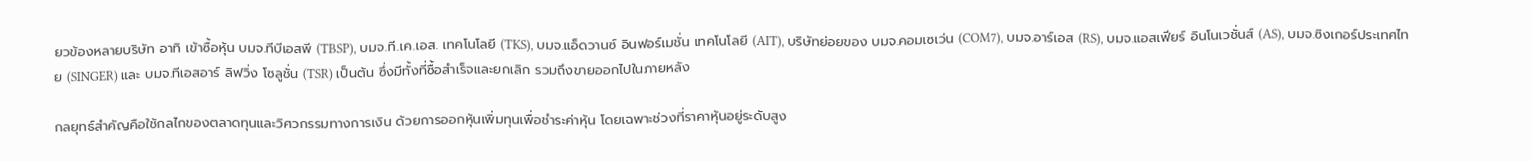ยวข้องหลายบริษัท อาทิ เข้าซื้อหุ้น บมจ.ทีบีเอสพี (TBSP), บมจ.ที.เค.เอส. เทคโนโลยี (TKS), บมจ.แอ็ดวานซ์ อินฟอร์เมชั่น เทคโนโลยี (AIT), บริษัทย่อยของ บมจ.คอมเซเว่น (COM7), บมจ.อาร์เอส (RS), บมจ.แอสเฟียร์ อินโนเวชั่นส์ (AS), บมจ.ซิงเกอร์ประเทศไทย (SINGER) และ บมจ.ทีเอสอาร์ ลิฟวิ่ง โซลูชั่น (TSR) เป็นต้น ซึ่งมีทั้งที่ซื้อสำเร็จและยกเลิก รวมถึงขายออกไปในภายหลัง

กลยุทธ์สำคัญคือใช้กลไกของตลาดทุนและวิศวกรรมทางการเงิน ด้วยการออกหุ้นเพิ่มทุนเพื่อชำระค่าหุ้น โดยเฉพาะช่วงที่ราคาหุ้นอยู่ระดับสูง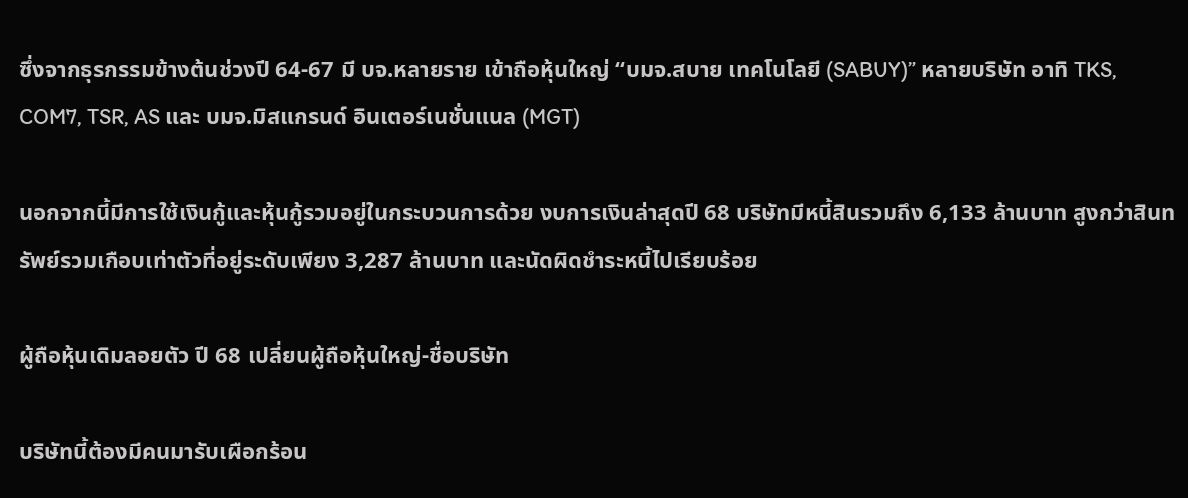ซึ่งจากธุรกรรมข้างต้นช่วงปี 64-67 มี บจ.หลายราย เข้าถือหุ้นใหญ่ “บมจ.สบาย เทคโนโลยี (SABUY)” หลายบริษัท อาทิ TKS, COM7, TSR, AS และ บมจ.มิสแกรนด์ อินเตอร์เนชั่นแนล (MGT)

นอกจากนี้มีการใช้เงินกู้และหุ้นกู้รวมอยู่ในกระบวนการด้วย งบการเงินล่าสุดปี 68 บริษัทมีหนี้สินรวมถึง 6,133 ล้านบาท สูงกว่าสินทรัพย์รวมเกือบเท่าตัวที่อยู่ระดับเพียง 3,287 ล้านบาท และนัดผิดชำระหนี้ไปเรียบร้อย

ผู้ถือหุ้นเดิมลอยตัว ปี 68 เปลี่ยนผู้ถือหุ้นใหญ่-ชื่อบริษัท

บริษัทนี้ต้องมีคนมารับเผือกร้อน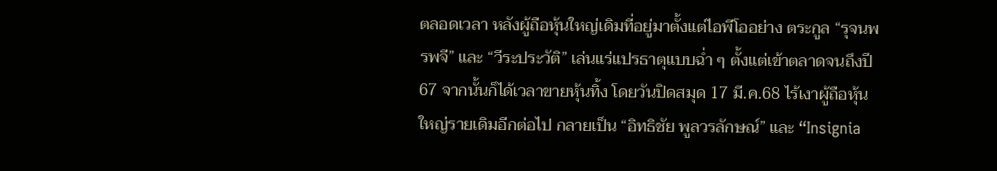ตลอดเวลา หลังผู้ถือหุ้นใหญ่เดิมที่อยู่มาตั้งแต่ไอพีโออย่าง ตระกูล “รุจนพรพจี” และ “วีระประวัติ” เล่นแร่แปรธาตุแบบฉ่ำ ๆ ตั้งแต่เข้าตลาดจนถึงปี 67 จากนั้นก็ได้เวลาขายหุ้นทิ้ง โดยวันปิดสมุด 17 มี.ค.68 ไร้เงาผู้ถือหุ้นใหญ่รายเดิมอีกต่อไป กลายเป็น “อิทธิชัย พูลวรลักษณ์” และ “Insignia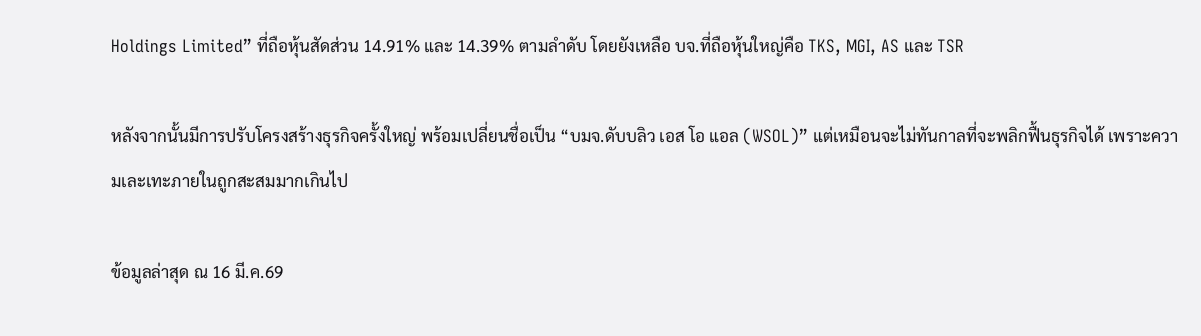Holdings Limited” ที่ถือหุ้นสัดส่วน 14.91% และ 14.39% ตามลำดับ โดยยังเหลือ บจ.ที่ถือหุ้นใหญ่คือ TKS, MGI, AS และ TSR

หลังจากนั้นมีการปรับโครงสร้างธุรกิจครั้งใหญ่ พร้อมเปลี่ยนชื่อเป็น “บมจ.ดับบลิว เอส โอ แอล (WSOL)” แต่เหมือนจะไม่ทันกาลที่จะพลิกฟื้นธุรกิจได้ เพราะความเละเทะภายในถูกสะสมมากเกินไป

ข้อมูลล่าสุด ณ 16 มี.ค.69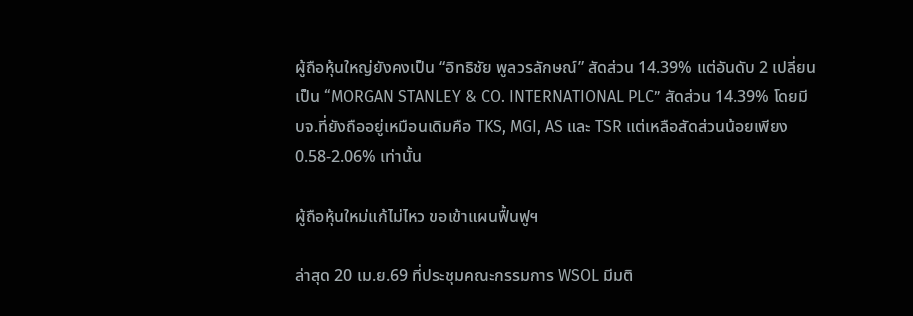ผู้ถือหุ้นใหญ่ยังคงเป็น “อิทธิชัย พูลวรลักษณ์” สัดส่วน 14.39% แต่อันดับ 2 เปลี่ยนเป็น “MORGAN STANLEY & CO. INTERNATIONAL PLC” สัดส่วน 14.39% โดยมี บจ.ที่ยังถืออยู่เหมือนเดิมคือ TKS, MGI, AS และ TSR แต่เหลือสัดส่วนน้อยเพียง 0.58-2.06% เท่านั้น

ผู้ถือหุ้นใหม่แก้ไม่ไหว ขอเข้าแผนฟื้นฟูฯ

ล่าสุด 20 เม.ย.69 ที่ประชุมคณะกรรมการ WSOL มีมติ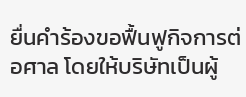ยื่นคำร้องขอฟื้นฟูกิจการต่อศาล โดยให้บริษัทเป็นผู้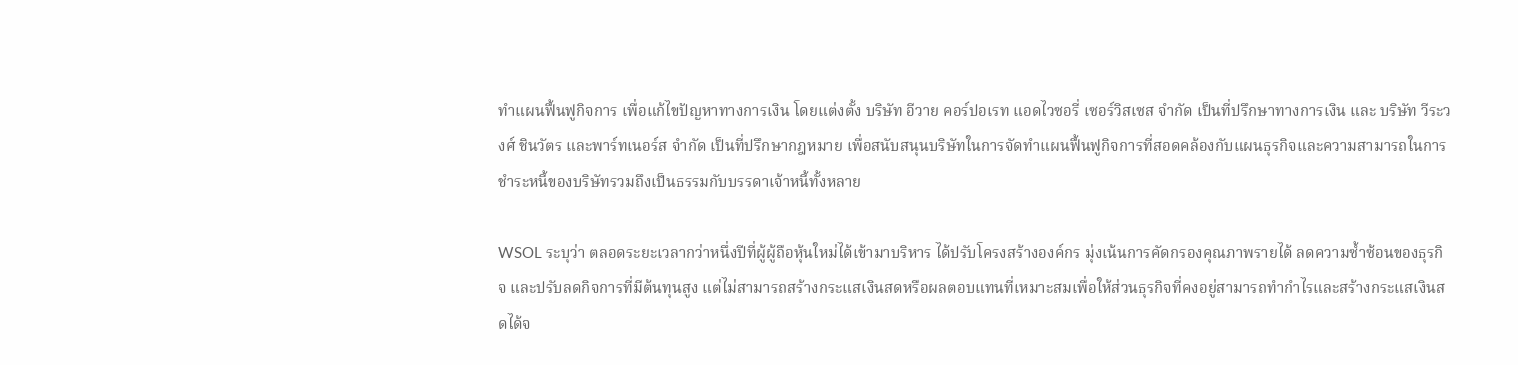ทำแผนฟื้นฟูกิจการ เพื่อแก้ไขปัญหาทางการเงิน โดยแต่งตั้ง บริษัท อีวาย คอร์ปอเรท แอดไวซอรี่ เซอร์วิสเซส จำกัด เป็นที่ปรึกษาทางการเงิน และ บริษัท วีระวงศ์ ชินวัตร และพาร์ทเนอร์ส จำกัด เป็นที่ปรึกษากฎหมาย เพื่อสนับสนุนบริษัทในการจัดทำแผนฟื้นฟูกิจการที่สอดคล้องกับแผนธุรกิจและความสามารถในการชำระหนี้ของบริษัทรวมถึงเป็นธรรมกับบรรดาเจ้าหนี้ทั้งหลาย

WSOL ระบุว่า ตลอดระยะเวลากว่าหนึ่งปีที่ผู้ผู้ถือหุ้นใหม่ได้เข้ามาบริหาร ได้ปรับโครงสร้างองค์กร มุ่งเน้นการคัดกรองคุณภาพรายได้ ลดความซ้ำซ้อนของธุรกิจ และปรับลดกิจการที่มีต้นทุนสูง แต่ไม่สามารถสร้างกระแสเงินสดหรือผลตอบแทนที่เหมาะสมเพื่อให้ส่วนธุรกิจที่คงอยู่สามารถทำกำไรและสร้างกระแสเงินสดได้จ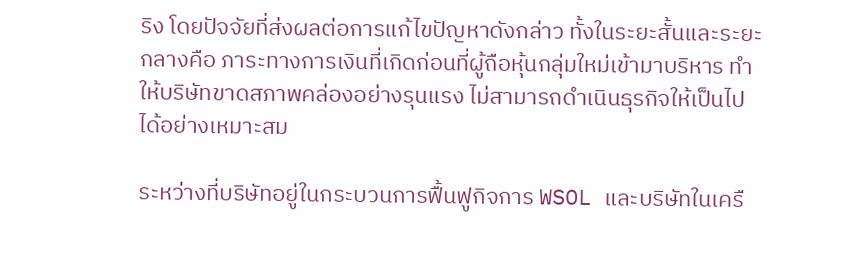ริง โดยปัจจัยที่ส่งผลต่อการแก้ไขปัญหาดังกล่าว ทั้งในระยะสั้นและระยะกลางคือ ภาระทางการเงินที่เกิดก่อนที่ผู้ถือหุ้นกลุ่มใหม่เข้ามาบริหาร ทำให้บริษัทขาดสภาพคล่องอย่างรุนแรง ไม่สามารถดำเนินธุรกิจให้เป็นไปได้อย่างเหมาะสม

ระหว่างที่บริษัทอยู่ในกระบวนการฟื้นฟูกิจการ WSOL และบริษัทในเครื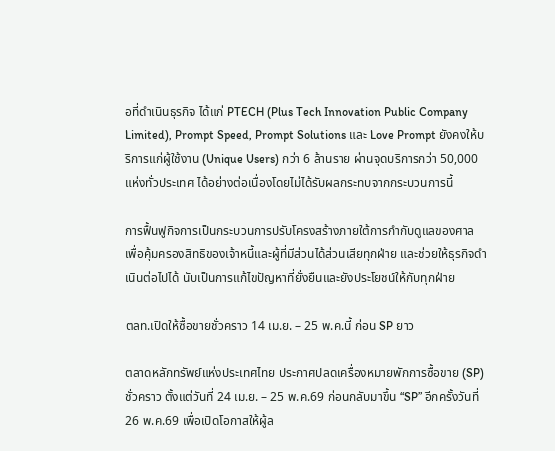อที่ดำเนินธุรกิจ ได้แก่ PTECH (Plus Tech Innovation Public Company Limited), Prompt Speed, Prompt Solutions และ Love Prompt ยังคงให้บริการแก่ผู้ใช้งาน (Unique Users) กว่า 6 ล้านราย ผ่านจุดบริการกว่า 50,000 แห่งทั่วประเทศ ได้อย่างต่อเนื่องโดยไม่ได้รับผลกระทบจากกระบวนการนี้

การฟื้นฟูกิจการเป็นกระบวนการปรับโครงสร้างภายใต้การกำกับดูแลของศาล เพื่อคุ้มครองสิทธิของเจ้าหนี้และผู้ที่มีส่วนได้ส่วนเสียทุกฝ่าย และช่วยให้ธุรกิจดำเนินต่อไปได้ นับเป็นการแก้ไขปัญหาที่ยั่งยืนและยังประโยชน์ให้กับทุกฝ่าย

ตลท.เปิดให้ซื้อขายชั่วคราว 14 เม.ย. – 25 พ.ค.นี้ ก่อน SP ยาว

ตลาดหลักทรัพย์แห่งประเทศไทย ประกาศปลดเครื่องหมายพักการซื้อขาย (SP) ชั่วคราว ตั้งแต่วันที่ 24 เม.ย. – 25 พ.ค.69 ก่อนกลับมาขึ้น “SP” อีกครั้งวันที่ 26 พ.ค.69 เพื่อเปิดโอกาสให้ผู้ล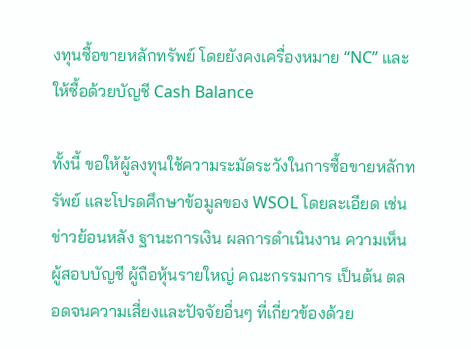งทุนซื้อขายหลักทรัพย์ โดยยังคงเครื่องหมาย “NC” และให้ซื้อด้วยบัญชี Cash Balance

ทั้งนี้ ขอให้ผู้ลงทุนใช้ความระมัดระวังในการซื้อขายหลักทรัพย์ และโปรดศึกษาข้อมูลของ WSOL โดยละเอียด เช่น ข่าวย้อนหลัง ฐานะการเงิน ผลการดำเนินงาน ความเห็นผู้สอบบัญชี ผู้ถือหุ้นรายใหญ่ คณะกรรมการ เป็นต้น ตลอดจนความเสี่ยงและปัจจัยอื่นๆ ที่เกี่ยวข้องด้วย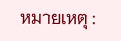หมายเหตุ :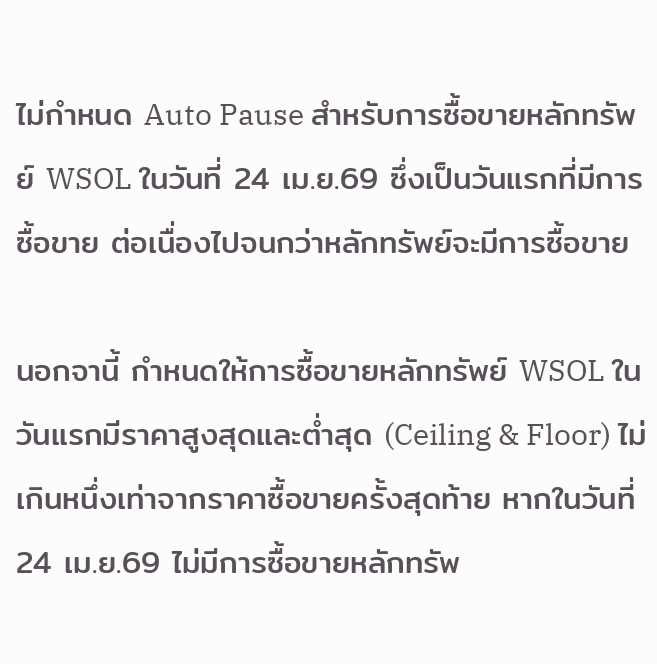ไม่กำหนด Auto Pause สำหรับการซื้อขายหลักทรัพย์ WSOL ในวันที่ 24 เม.ย.69 ซึ่งเป็นวันแรกที่มีการซื้อขาย ต่อเนื่องไปจนกว่าหลักทรัพย์จะมีการซื้อขาย

นอกจานี้ กำหนดให้การซื้อขายหลักทรัพย์ WSOL ในวันแรกมีราคาสูงสุดและต่ำสุด (Ceiling & Floor) ไม่เกินหนึ่งเท่าจากราคาซื้อขายครั้งสุดท้าย หากในวันที่ 24 เม.ย.69 ไม่มีการซื้อขายหลักทรัพ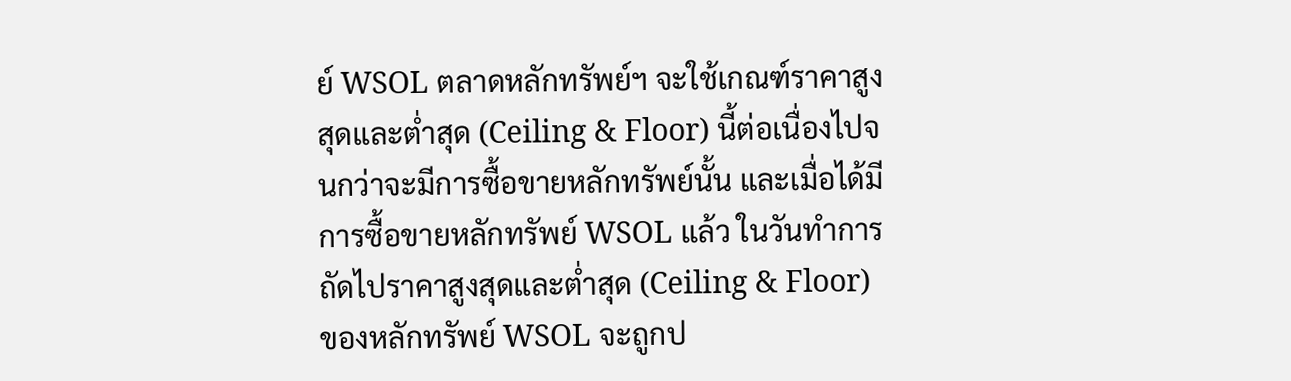ย์ WSOL ตลาดหลักทรัพย์ฯ จะใช้เกณฑ์ราคาสูงสุดและต่ำสุด (Ceiling & Floor) นี้ต่อเนื่องไปจนกว่าจะมีการซื้อขายหลักทรัพย์นั้น และเมื่อได้มีการซื้อขายหลักทรัพย์ WSOL แล้ว ในวันทำการถัดไปราคาสูงสุดและต่ำสุด (Ceiling & Floor) ของหลักทรัพย์ WSOL จะถูกป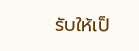รับให้เป็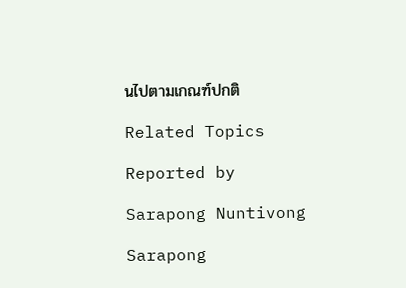นไปตามเกณฑ์ปกติ

Related Topics

Reported by

Sarapong Nuntivong

Sarapong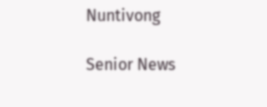Nuntivong

Senior News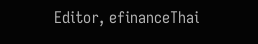Editor, efinanceThai